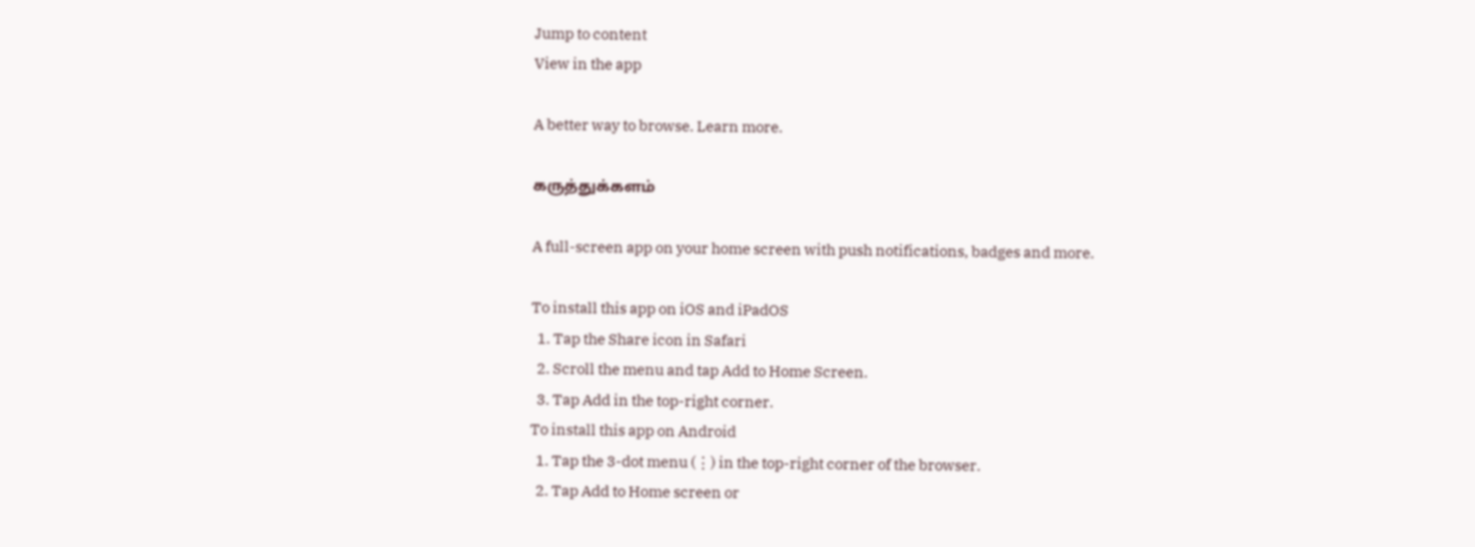Jump to content
View in the app

A better way to browse. Learn more.

கருத்துக்களம்

A full-screen app on your home screen with push notifications, badges and more.

To install this app on iOS and iPadOS
  1. Tap the Share icon in Safari
  2. Scroll the menu and tap Add to Home Screen.
  3. Tap Add in the top-right corner.
To install this app on Android
  1. Tap the 3-dot menu (⋮) in the top-right corner of the browser.
  2. Tap Add to Home screen or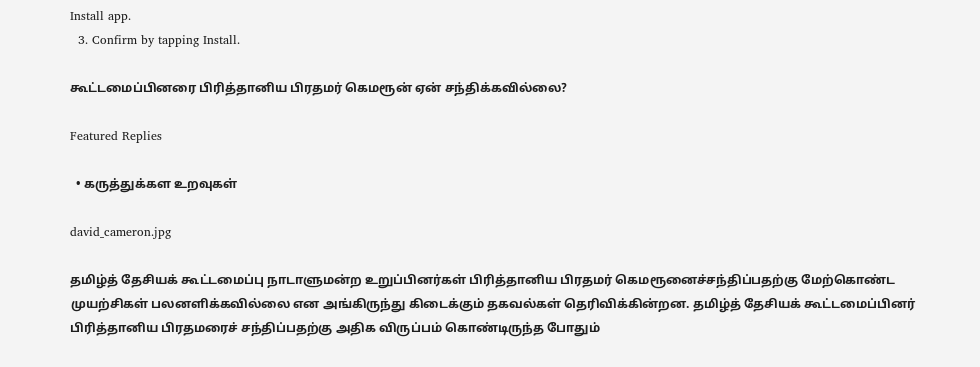Install app.
  3. Confirm by tapping Install.

கூட்டமைப்பினரை பிரித்தானிய பிரதமர் கெமரூன் ஏன் சந்திக்கவில்லை?

Featured Replies

  • கருத்துக்கள உறவுகள்

david_cameron.jpg

தமிழ்த் தேசியக் கூட்டமைப்பு நாடாளுமன்ற உறுப்பினர்கள் பிரித்தானிய பிரதமர் கெமரூனைச்சந்திப்பதற்கு மேற்கொண்ட முயற்சிகள் பலனளிக்கவில்லை என அங்கிருந்து கிடைக்கும் தகவல்கள் தெரிவிக்கின்றன. தமிழ்த் தேசியக் கூட்டமைப்பினர் பிரித்தானிய பிரதமரைச் சந்திப்பதற்கு அதிக விருப்பம் கொண்டிருந்த போதும்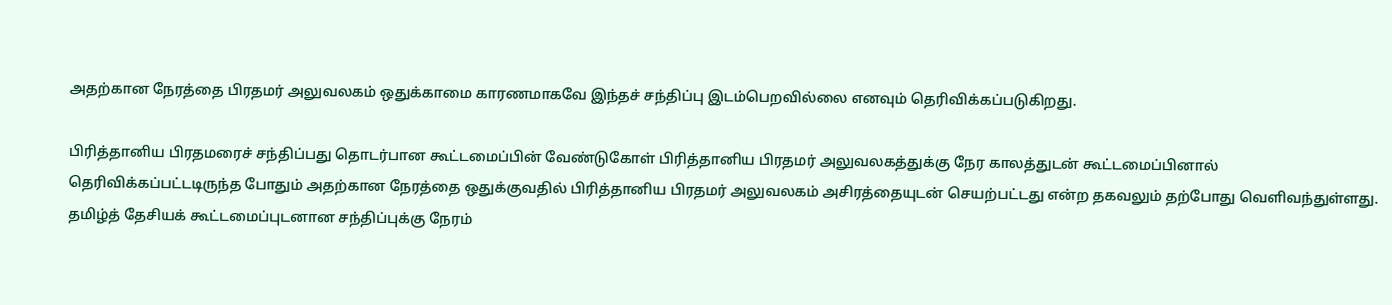அதற்கான நேரத்தை பிரதமர் அலுவலகம் ஒதுக்காமை காரணமாகவே இந்தச் சந்திப்பு இடம்பெறவில்லை எனவும் தெரிவிக்கப்படுகிறது.

பிரித்தானிய பிரதமரைச் சந்திப்பது தொடர்பான கூட்டமைப்பின் வேண்டுகோள் பிரித்தானிய பிரதமர் அலுவலகத்துக்கு நேர காலத்துடன் கூட்டமைப்பினால் தெரிவிக்கப்பட்டடிருந்த போதும் அதற்கான நேரத்தை ஒதுக்குவதில் பிரித்தானிய பிரதமர் அலுவலகம் அசிரத்தையுடன் செயற்பட்டது என்ற தகவலும் தற்போது வெளிவந்துள்ளது. தமிழ்த் தேசியக் கூட்டமைப்புடனான சந்திப்புக்கு நேரம்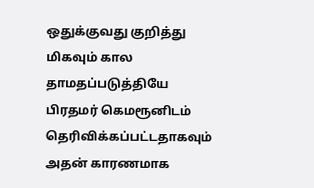ஒதுக்குவது குறித்து மிகவும் கால தாமதப்படுத்தியே பிரதமர் கெமரூனிடம் தெரிவிக்கப்பட்டதாகவும் அதன் காரணமாக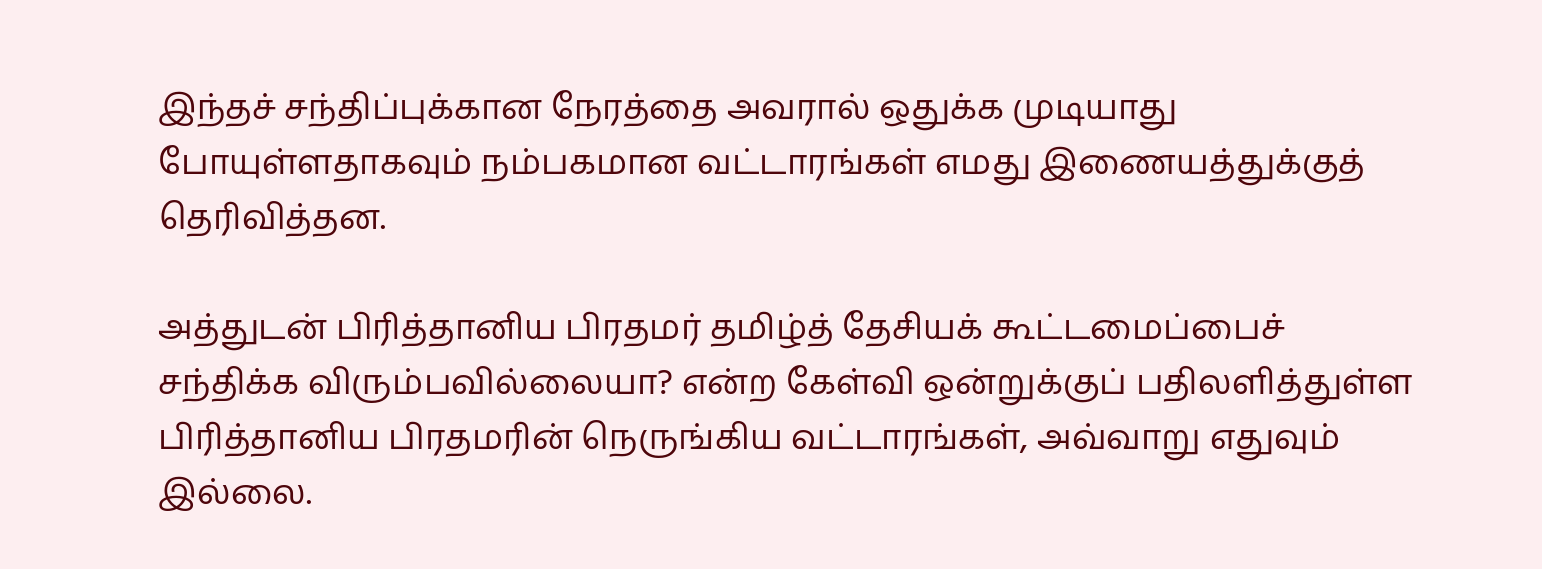இந்தச் சந்திப்புக்கான நேரத்தை அவரால் ஒதுக்க முடியாது போயுள்ளதாகவும் நம்பகமான வட்டாரங்கள் எமது இணையத்துக்குத் தெரிவித்தன.

அத்துடன் பிரித்தானிய பிரதமர் தமிழ்த் தேசியக் கூட்டமைப்பைச் சந்திக்க விரும்பவில்லையா? என்ற கேள்வி ஒன்றுக்குப் பதிலளித்துள்ள பிரித்தானிய பிரதமரின் நெருங்கிய வட்டாரங்கள், அவ்வாறு எதுவும் இல்லை.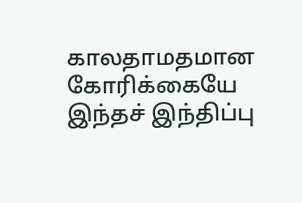காலதாமதமான கோரிக்கையே இந்தச் இந்திப்பு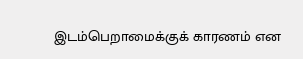இடம்பெறாமைக்குக் காரணம் என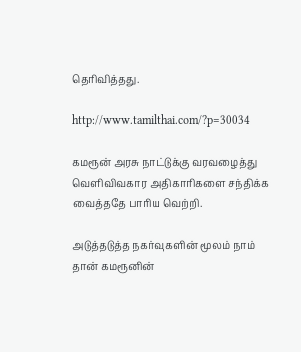தெரிவித்தது.

http://www.tamilthai.com/?p=30034

கமரூன் அரசு நாட்டுக்கு வரவழைத்து வெளிவிவகார அதிகாரிகளை சந்திக்க வைத்ததே பாரிய வெற்றி.

அடுத்தடுத்த நகர்வுகளின் மூலம் நாம் தான் கமரூனின்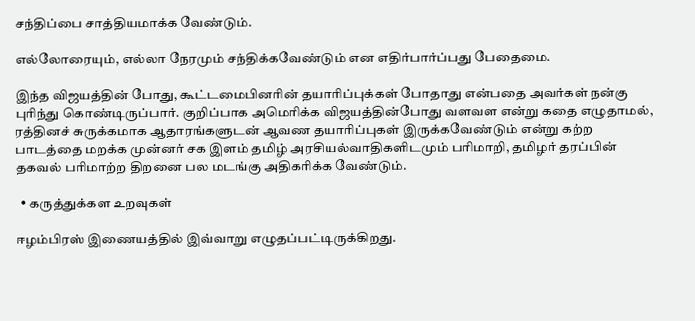சந்திப்பை சாத்தியமாக்க வேண்டும்.

எல்லோரையும், எல்லா நேரமும் சந்திக்கவேண்டும் என எதிர்பார்ப்பது பேதைமை.

இந்த விஜயத்தின் போது, கூட்டமைபினரின் தயாரிப்புக்கள் போதாது என்பதை அவர்கள் நன்கு புரிந்து கொண்டிருப்பார். குறிப்பாக அமெரிக்க விஜயத்தின்போது வளவள என்று கதை எழுதாமல், ரத்தினச் சுருக்கமாக ஆதாரங்களுடன் ஆவண தயாரிப்புகள் இருக்கவேண்டும் என்று கற்ற பாடத்தை மறக்க முன்னர் சக இளம் தமிழ் அரசியல்வாதிகளிடமும் பரிமாறி, தமிழர் தரப்பின் தகவல் பரிமாற்ற திறனை பல மடங்கு அதிகரிக்க வேண்டும்.

  • கருத்துக்கள உறவுகள்

ஈழம்பிரஸ் இணையத்தில் இவ்வாறு எழுதப்பட்டிருக்கிறது.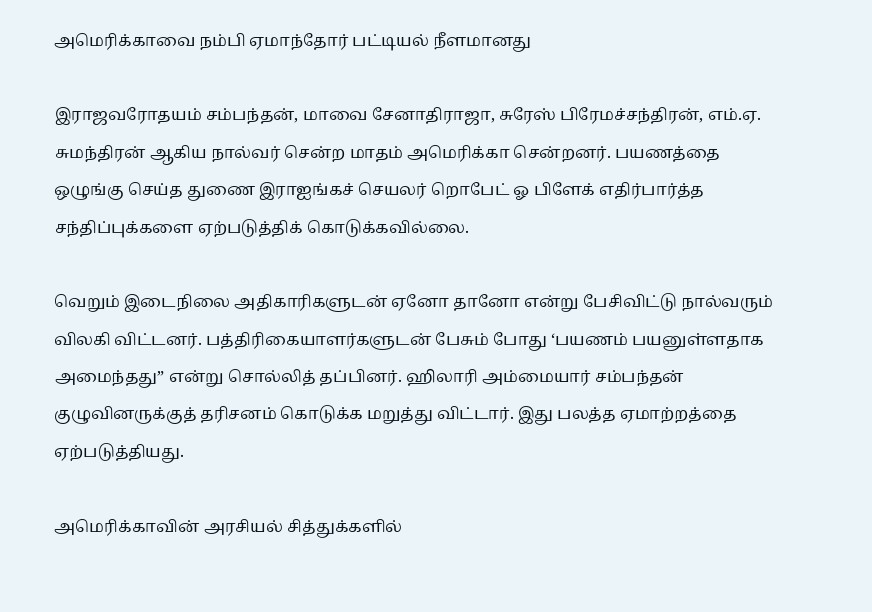அமெரிக்காவை நம்பி ஏமாந்தோர் பட்டியல் நீளமானது

இராஜவரோதயம் சம்பந்தன், மாவை சேனாதிராஜா, சுரேஸ் பிரேமச்சந்திரன், எம்.ஏ. சுமந்திரன் ஆகிய நால்வர் சென்ற மாதம் அமெரிக்கா சென்றனர். பயணத்தை ஒழுங்கு செய்த துணை இராஐங்கச் செயலர் றொபேட் ஓ பிளேக் எதிர்பார்த்த சந்திப்புக்களை ஏற்படுத்திக் கொடுக்கவில்லை.

வெறும் இடைநிலை அதிகாரிகளுடன் ஏனோ தானோ என்று பேசிவிட்டு நால்வரும் விலகி விட்டனர். பத்திரிகையாளர்களுடன் பேசும் போது ‘பயணம் பயனுள்ளதாக அமைந்தது” என்று சொல்லித் தப்பினர். ஹிலாரி அம்மையார் சம்பந்தன் குழுவினருக்குத் தரிசனம் கொடுக்க மறுத்து விட்டார். இது பலத்த ஏமாற்றத்தை ஏற்படுத்தியது.

அமெரிக்காவின் அரசியல் சித்துக்களில்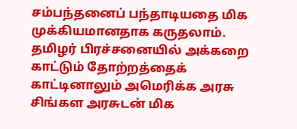சம்பந்தனைப் பந்தாடியதை மிக முக்கியமானதாக கருதலாம். தமிழர் பிரச்சனையில் அக்கறை காட்டும் தோற்றத்தைக் காட்டினாலும் அமெரிக்க அரசு சிங்கள அரசுடன் மிக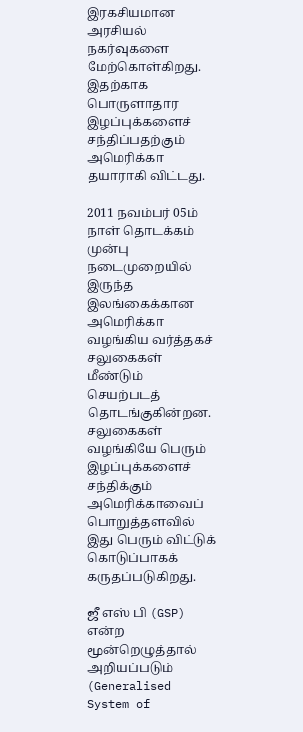இரகசியமான அரசியல் நகர்வுகளை மேற்கொள்கிறது. இதற்காக பொருளாதார இழப்புக்களைச் சந்திப்பதற்கும் அமெரிக்கா தயாராகி விட்டது.

2011 நவம்பர் 05ம் நாள் தொடக்கம் முன்பு நடைமுறையில் இருந்த இலங்கைக்கான அமெரிக்கா வழங்கிய வர்த்தகச் சலுகைகள் மீண்டும் செயற்படத் தொடங்குகின்றன. சலுகைகள் வழங்கியே பெரும் இழப்புக்களைச் சந்திக்கும் அமெரிக்காவைப் பொறுத்தளவில் இது பெரும் விட்டுக் கொடுப்பாகக் கருதப்படுகிறது.

ஜீ எஸ் பி (GSP) என்ற மூன்றெழுத்தால் அறியப்படும் (Generalised System of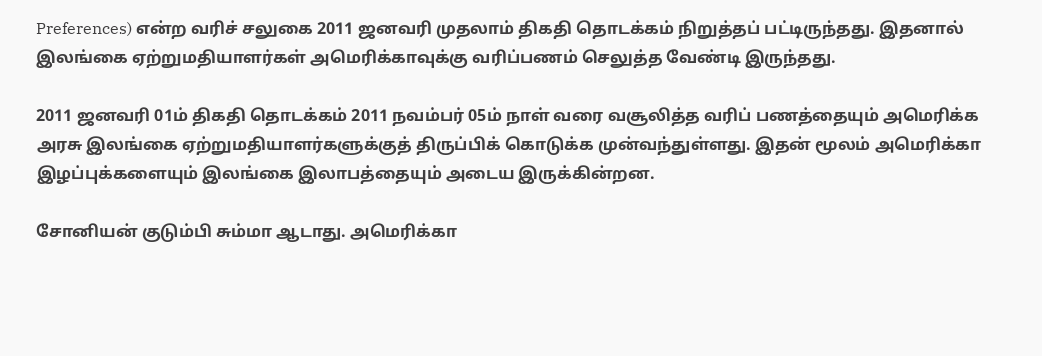Preferences) என்ற வரிச் சலுகை 2011 ஜனவரி முதலாம் திகதி தொடக்கம் நிறுத்தப் பட்டிருந்தது. இதனால் இலங்கை ஏற்றுமதியாளர்கள் அமெரிக்காவுக்கு வரிப்பணம் செலுத்த வேண்டி இருந்தது.

2011 ஜனவரி 01ம் திகதி தொடக்கம் 2011 நவம்பர் 05ம் நாள் வரை வசூலித்த வரிப் பணத்தையும் அமெரிக்க அரசு இலங்கை ஏற்றுமதியாளர்களுக்குத் திருப்பிக் கொடுக்க முன்வந்துள்ளது. இதன் மூலம் அமெரிக்கா இழப்புக்களையும் இலங்கை இலாபத்தையும் அடைய இருக்கின்றன.

சோனியன் குடும்பி சும்மா ஆடாது. அமெரிக்கா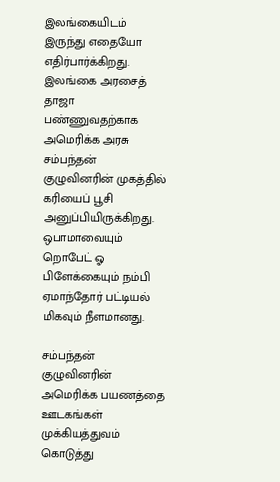இலங்கையிடம் இருந்து எதையோ எதிர்பார்க்கிறது. இலங்கை அரசைத் தாஜா பண்ணுவதற்காக அமெரிக்க அரசு சம்பந்தன் குழுவினரின் முகத்தில் கரியைப் பூசி அனுப்பியிருக்கிறது. ஒபாமாவையும் றொபேட் ஓ பிளேக்கையும் நம்பி ஏமாந்தோர் பட்டியல் மிகவும் நீளமானது.

சம்பந்தன் குழுவினரின் அமெரிக்க பயணத்தை ஊடகங்கள் முக்கியத்துவம் கொடுத்து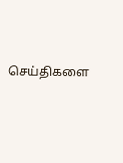செய்திகளை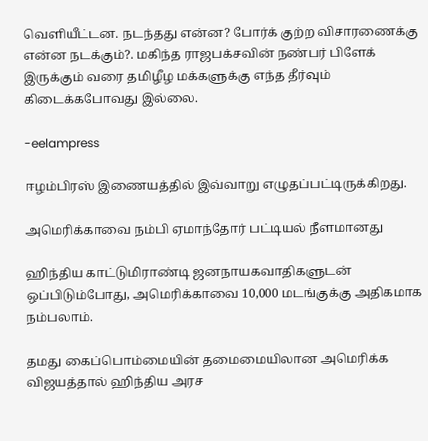வெளியீட்டன. நடந்தது என்ன? போர்க் குற்ற விசாரணைக்கு என்ன நடக்கும்?. மகிந்த ராஜபக்சவின் நண்பர் பிளேக் இருக்கும் வரை தமிழீழ மக்களுக்கு எந்த தீர்வும் கிடைக்கபோவது இல்லை.

-eelampress

ஈழம்பிரஸ் இணையத்தில் இவ்வாறு எழுதப்பட்டிருக்கிறது.

அமெரிக்காவை நம்பி ஏமாந்தோர் பட்டியல் நீளமானது

ஹிந்திய காட்டுமிராண்டி ஜனநாயகவாதிகளுடன் ஒப்பிடும்போது, அமெரிக்காவை 10,000 மடங்குக்கு அதிகமாக நம்பலாம்.

தமது கைப்பொம்மையின் தமைமையிலான அமெரிக்க விஜயத்தால் ஹிந்திய அரச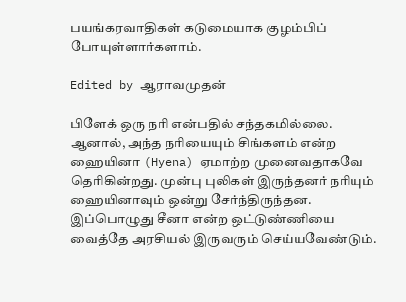பயங்கரவாதிகள் கடுமையாக குழம்பிப் போயுள்ளார்களாம்.

Edited by ஆராவமுதன்

பிளேக் ஒரு நரி என்பதில் சந்தகமில்லை. ஆனால், அந்த நரியையும் சிங்களம் என்ற ஹையினா (Hyena) ஏமாற்ற முனைவதாகவே தெரிகின்றது. முன்பு புலிகள் இருந்தனர் நரியும் ஹையினாவும் ஒன்று சேர்ந்திருந்தன. இப்பொழுது சீனா என்ற ஒட்டுண்ணியை வைத்தே அரசியல் இருவரும் செய்யவேண்டும்.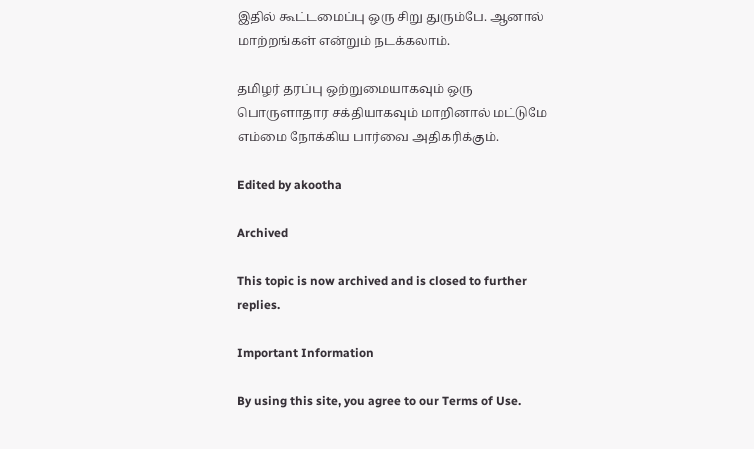இதில் கூட்டமைப்பு ஒரு சிறு துரும்பே. ஆனால் மாற்றங்கள் என்றும் நடக்கலாம்.

தமிழர் தரப்பு ஒற்றுமையாகவும் ஒரு பொருளாதார சக்தியாகவும் மாறினால் மட்டுமே எம்மை நோக்கிய பார்வை அதிகரிக்கும்.

Edited by akootha

Archived

This topic is now archived and is closed to further replies.

Important Information

By using this site, you agree to our Terms of Use.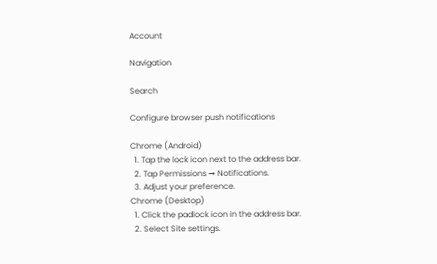Account

Navigation

Search

Configure browser push notifications

Chrome (Android)
  1. Tap the lock icon next to the address bar.
  2. Tap Permissions → Notifications.
  3. Adjust your preference.
Chrome (Desktop)
  1. Click the padlock icon in the address bar.
  2. Select Site settings.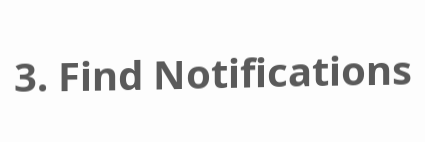3. Find Notifications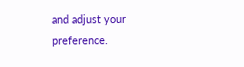and adjust your preference.